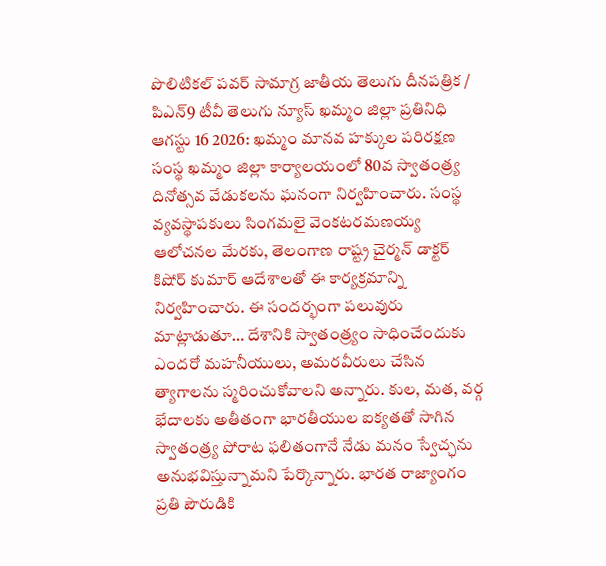పొలిటికల్ పవర్ సామాగ్ర జాతీయ తెలుగు దీనపత్రిక / పిఎన్9 టీవీ తెలుగు న్యూస్ ఖమ్మం జిల్లా ప్రతినిధి ఆగస్టు 16 2026: ఖమ్మం మానవ హక్కుల పరిరక్షణ సంస్థ ఖమ్మం జిల్లా కార్యాలయంలో 80వ స్వాతంత్ర్య దినోత్సవ వేడుకలను ఘనంగా నిర్వహించారు. సంస్థ వ్యవస్థాపకులు సింగమలై వెంకటరమణయ్య ఆలోచనల మేరకు, తెలంగాణ రాష్ట్ర చైర్మన్ డాక్టర్ కిషోర్ కుమార్ ఆదేశాలతో ఈ కార్యక్రమాన్ని నిర్వహించారు. ఈ సందర్భంగా పలువురు మాట్లాడుతూ… దేశానికి స్వాతంత్ర్యం సాధించేందుకు ఎందరో మహనీయులు, అమరవీరులు చేసిన త్యాగాలను స్మరించుకోవాలని అన్నారు. కుల, మత, వర్గ భేదాలకు అతీతంగా భారతీయుల ఐక్యతతో సాగిన స్వాతంత్ర్య పోరాట ఫలితంగానే నేడు మనం స్వేచ్ఛను అనుభవిస్తున్నామని పేర్కొన్నారు. భారత రాజ్యాంగం ప్రతి పౌరుడికి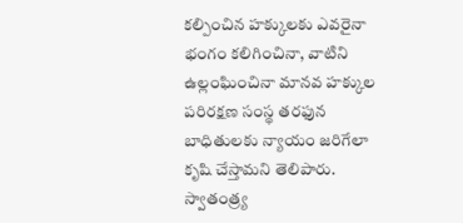కల్పించిన హక్కులకు ఎవరైనా భంగం కలిగించినా, వాటిని ఉల్లంఘించినా మానవ హక్కుల పరిరక్షణ సంస్థ తరఫున బాధితులకు న్యాయం జరిగేలా కృషి చేస్తామని తెలిపారు. స్వాతంత్ర్య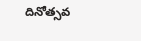దినోత్సవ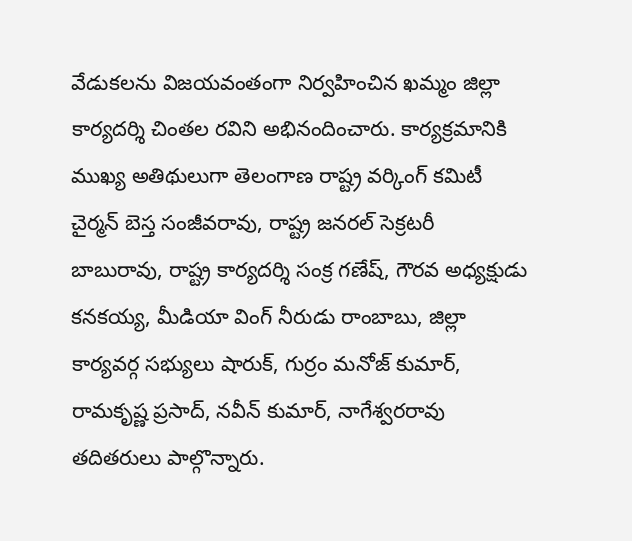వేడుకలను విజయవంతంగా నిర్వహించిన ఖమ్మం జిల్లా కార్యదర్శి చింతల రవిని అభినందించారు. కార్యక్రమానికి ముఖ్య అతిథులుగా తెలంగాణ రాష్ట్ర వర్కింగ్ కమిటీ చైర్మన్ బెస్త సంజీవరావు, రాష్ట్ర జనరల్ సెక్రటరీ బాబురావు, రాష్ట్ర కార్యదర్శి సంక్ర గణేష్, గౌరవ అధ్యక్షుడు కనకయ్య, మీడియా వింగ్ నీరుడు రాంబాబు, జిల్లా కార్యవర్గ సభ్యులు షారుక్, గుర్రం మనోజ్ కుమార్, రామకృష్ణ ప్రసాద్, నవీన్ కుమార్, నాగేశ్వరరావు తదితరులు పాల్గొన్నారు.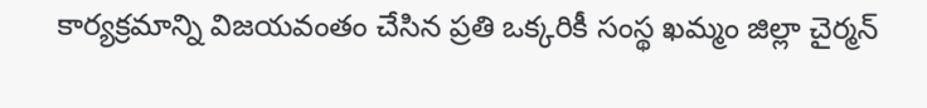కార్యక్రమాన్ని విజయవంతం చేసిన ప్రతి ఒక్కరికీ సంస్థ ఖమ్మం జిల్లా చైర్మన్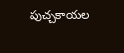పుచ్చకాయల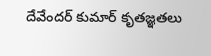దేవేందర్ కుమార్ కృతజ్ఞతలు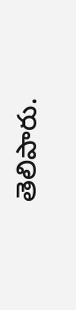తెలిపారు.